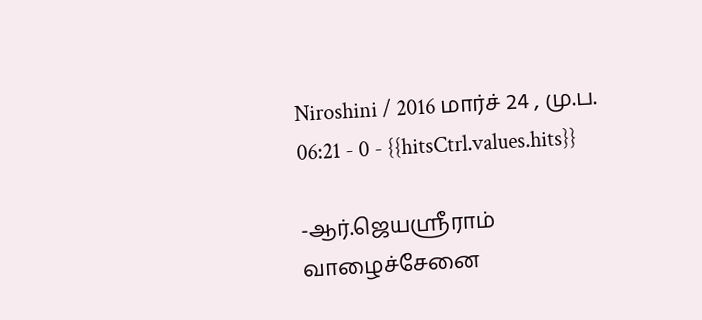Niroshini / 2016 மார்ச் 24 , மு.ப. 06:21 - 0 - {{hitsCtrl.values.hits}}

-ஆர்.ஜெயஸ்ரீராம்
வாழைச்சேனை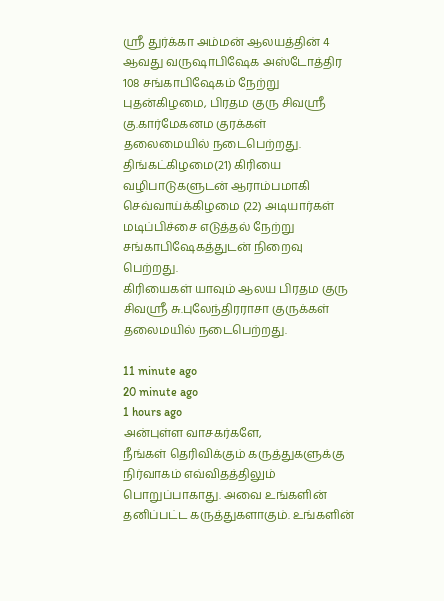ஸ்ரீ துர்க்கா அம்மன் ஆலயத்தின் 4 ஆவது வருஷாபிஷேக அஸ்டோத்திர 108 சங்காபிஷேகம் நேற்று புதன்கிழமை, பிரதம குரு சிவஸ்ரீ கு.கார்மேகனம குரக்கள் தலைமையில் நடைபெற்றது.
திங்கட்கிழமை(21) கிரியை வழிபாடுகளுடன் ஆராம்பமாகி செவ்வாய்க்கிழமை (22) அடியார்கள் மடிப்பிச்சை எடுத்தல் நேற்று சங்காபிஷேகத்துடன் நிறைவு பெற்றது.
கிரியைகள் யாவும் ஆலய பிரதம குரு சிவஸ்ரீ சு.புலேந்திரராசா குருக்கள் தலைமயில் நடைபெற்றது.

11 minute ago
20 minute ago
1 hours ago
அன்புள்ள வாசகர்களே,
நீங்கள் தெரிவிக்கும் கருத்துகளுக்கு நிர்வாகம் எவ்விதத்திலும் பொறுப்பாகாது. அவை உங்களின் தனிப்பட்ட கருத்துகளாகும். உங்களின்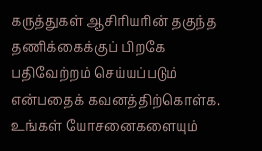கருத்துகள் ஆசிரியரின் தகுந்த தணிக்கைக்குப் பிறகே பதிவேற்றம் செய்யப்படும் என்பதைக் கவனத்திற்கொள்க. உங்கள் யோசனைகளையும்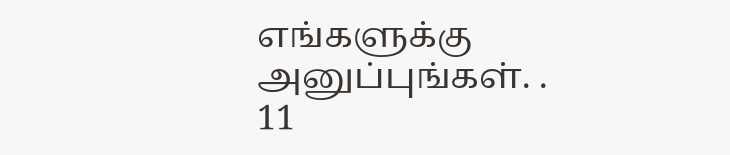எங்களுக்கு அனுப்புங்கள். .
11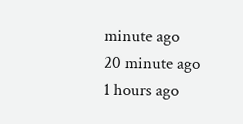minute ago
20 minute ago
1 hours ago